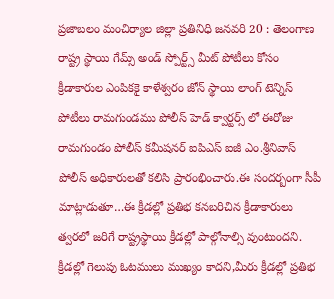ప్రజాబలం మంచిర్యాల జిల్లా ప్రతినిధి జనవరి 20 : తెలంగాణ రాష్ట్ర స్థాయి గేమ్స్ అండ్ స్పోర్ట్స్ మీట్ పోటీలు కోసం క్రీడాకారుల ఎంపికకై కాళేశ్వరం జోన్ స్థాయి లాంగ్ టెన్నిస్ పోటీలు రామగుండము పోలీస్ హెడ్ క్వార్టర్స్ లో ఈరోజు రామగుండం పోలీస్ కమీషనర్ ఐపిఎస్ ఐజీ ఎం.శ్రీనివాస్ పోలీస్ అధికారులతో కలిసి ప్రారంభించారు.ఈ సందర్బంగా సీపీ మాట్లాడుతూ…ఈ క్రీడల్లో ప్రతిభ కనబరిచిన క్రీడాకారులు త్వరలో జరిగే రాష్ట్రస్థాయి క్రీడల్లో పాల్గోనాల్సి వుంటుందని. క్రీడల్లో గెలుపు ఓటములు ముఖ్యం కాదని,మీరు క్రీడల్లో ప్రతిభ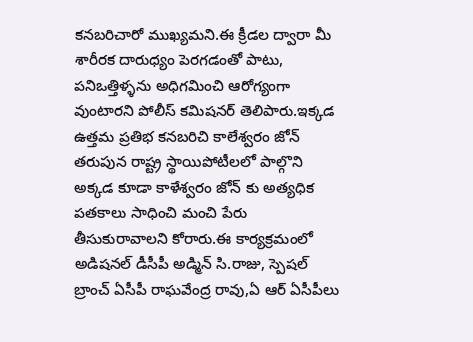కనబరిచారో ముఖ్యమని.ఈ క్రీడల ద్వారా మీ శారీరక దారుధ్యం పెరగడంతో పాటు, పనిఒత్తిళ్ళను అధిగమించి ఆరోగ్యంగా వుంటారని పోలీస్ కమిషనర్ తెలిపారు.ఇక్కడ ఉత్తమ ప్రతిభ కనబరిచి కాలేశ్వరం జోన్ తరుపున రాష్ట్ర స్థాయిపోటీలలో పాల్గొని అక్కడ కూడా కాళేశ్వరం జోన్ కు అత్యధిక పతకాలు సాధించి మంచి పేరు తీసుకురావాలని కోరారు.ఈ కార్యక్రమంలో అడిషనల్ డీసీపీ అడ్మిన్ సి.రాజు, స్పెషల్ బ్రాంచ్ ఏసీపీ రాఘవేంద్ర రావు,ఏ ఆర్ ఏసీపీలు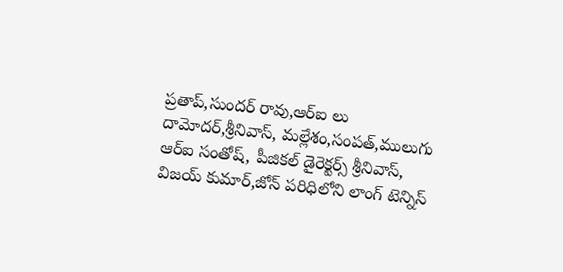ప్రతాప్,సుందర్ రావు,ఆర్ఐ లు దామోదర్,శ్రీనివాస్, మల్లేశం,సంపత్,ములుగు ఆర్ఐ సంతోష్, పీజికల్ డైరెక్టర్స్ శ్రీనివాస్, విజయ్ కుమార్,జోన్ పరిధిలోని లాంగ్ టెన్నిస్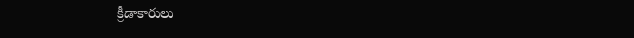క్రీడాకారులు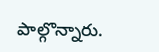పాల్గొన్నారు.